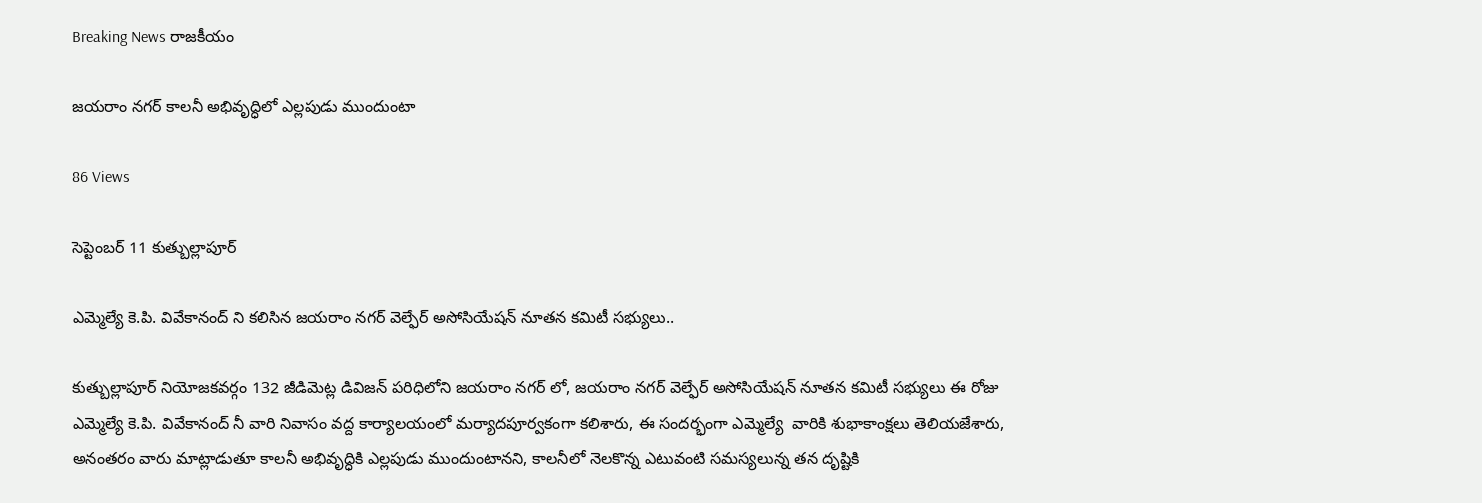Breaking News రాజకీయం

జయరాం నగర్ కాలనీ అభివృద్ధిలో ఎల్లపుడు ముందుంటా

86 Views

సెప్టెంబర్ 11 కుత్బుల్లాపూర్

ఎమ్మెల్యే కె.పి. వివేకానంద్ ని కలిసిన జయరాం నగర్ వెల్ఫేర్ అసోసియేషన్ నూతన కమిటీ సభ్యులు..

కుత్బుల్లాపూర్ నియోజకవర్గం 132 జీడిమెట్ల డివిజన్ పరిధిలోని జయరాం నగర్ లో, జయరాం నగర్ వెల్ఫేర్ అసోసియేషన్ నూతన కమిటీ సభ్యులు ఈ రోజు ఎమ్మెల్యే కె.పి. వివేకానంద్ నీ వారి నివాసం వద్ద కార్యాలయంలో మర్యాదపూర్వకంగా కలిశారు, ఈ సందర్భంగా ఎమ్మెల్యే  వారికి శుభాకాంక్షలు తెలియజేశారు, అనంతరం వారు మాట్లాడుతూ కాలనీ అభివృద్ధికి ఎల్లపుడు ముందుంటానని, కాలనీలో నెలకొన్న ఎటువంటి సమస్యలున్న తన దృష్టికి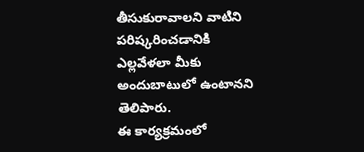తీసుకురావాలని వాటిని పరిష్కరించడానికి ఎల్లవేళలా మీకు అందుబాటులో ఉంటానని తెలిపారు.
ఈ కార్యక్రమంలో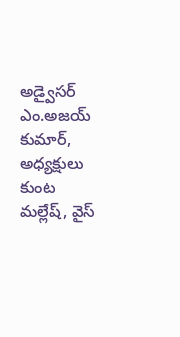అడ్వైసర్ ఎం.అజయ్ కుమార్, అధ్యక్షులు కుంట మల్లేష్, వైస్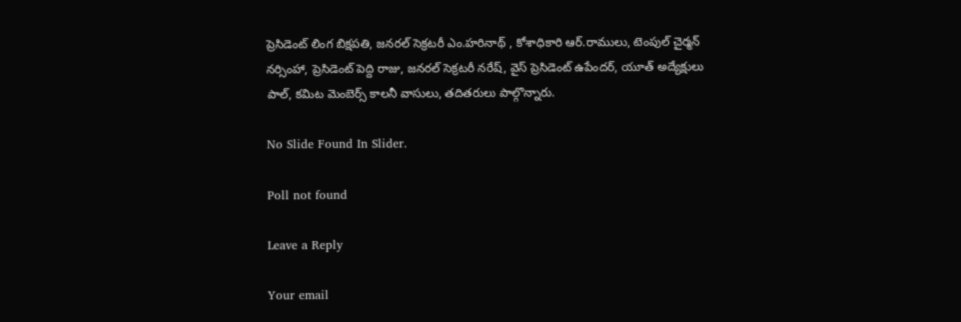ప్రెసిడెంట్ లింగ బిక్షపతి, జనరల్ సెక్రటరీ ఎం.హరినాథ్ , కోశాధికారి ఆర్.రాములు, టెంపుల్ చైర్మన్ నర్సింహా, ప్రెసిడెంట్ పెద్ది రాజు, జనరల్ సెక్రటరీ నరేష్, వైస్ ప్రెసిడెంట్ ఉపేందర్, యూత్ అద్యేక్షులు పాల్, కమిట మెంబెర్స్ కాలనీ వాసులు, తదితరులు పాల్గొన్నారు.

No Slide Found In Slider.

Poll not found

Leave a Reply

Your email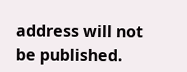address will not be published.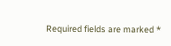Required fields are marked *